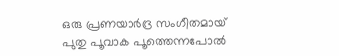ഒരു പ്രണയാർദ്ര സംഗീതമായ്
പുതു പൂവാക പൂത്തെന്നപോൽ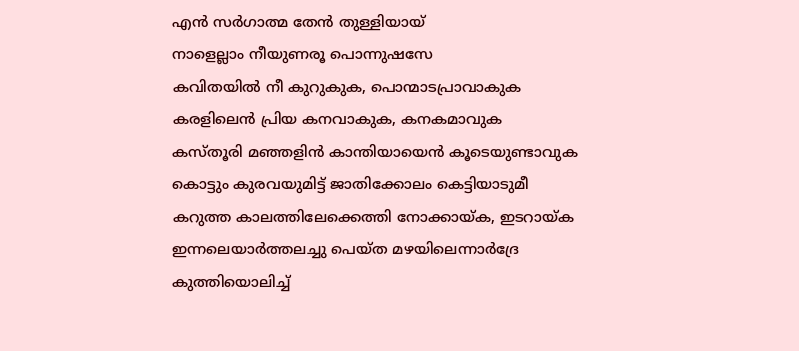എൻ സർഗാത്മ തേൻ തുള്ളിയായ്
നാളെല്ലാം നീയുണരൂ പൊന്നുഷസേ
കവിതയിൽ നീ കുറുകുക, പൊന്മാടപ്രാവാകുക
കരളിലെൻ പ്രിയ കനവാകുക, കനകമാവുക
കസ്തൂരി മഞ്ഞളിൻ കാന്തിയായെൻ കൂടെയുണ്ടാവുക
കൊട്ടും കുരവയുമിട്ട് ജാതിക്കോലം കെട്ടിയാടുമീ
കറുത്ത കാലത്തിലേക്കെത്തി നോക്കായ്ക, ഇടറായ്ക
ഇന്നലെയാർത്തലച്ചു പെയ്ത മഴയിലെന്നാർദ്രേ
കുത്തിയൊലിച്ച്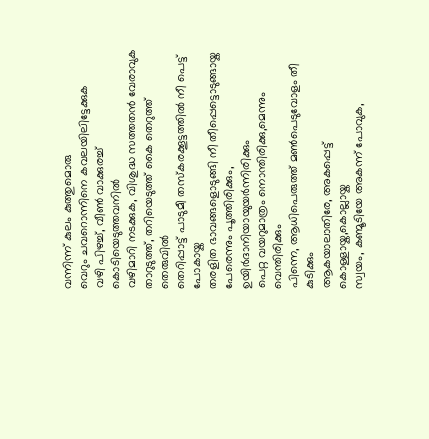വന്നിന്ന് കുലം കുത്തുമൊരു
വെറും ചവറൊന്നിനെ കവലയിലിട്ടേക്കുക
വഴി പിഴച്ച്, വീൺ വാക്കുരച്ച് കൊടിയെടുത്തവനിൽ
വഴിമാറി നടക്കുക, വിശുദ്ധ സത്തതൻ വേരാവുക
താറുടുത്ത്, തറിയെടുത്ത് കൈ തെറുത്ത് തെരുവിൽ
തെറിപ്പാട്ട് പാടുമീ തസ്കരക്കൂട്ടത്തിൽ നീ പെട്ട് പോകായ്ക
തരളിത ഭാവങ്ങളൊടുങ്ങി നീ തീപ്പെട്ടൊടുങ്ങായ്ക
പേരെന്നും പൂത്തിരിക്കും, ഉയിർദാനിയായുയർന്നിരിക്കും
പെറ്റ വയറുമാത്രം നൊന്തിരിക്കു,മെന്നും വെന്തിരിക്കും
പിന്നെ, ആധിപെരുത്ത് മൺപെടുവോളം തീ കുടിക്കും
ആകയാലാതിരേ, അകപ്പെട്ട് കൊള്ളായ്ക,കൊല്ലായ്ക
സ്വയം, കണ്മൂടിയേ അകന്ന് പോവുക,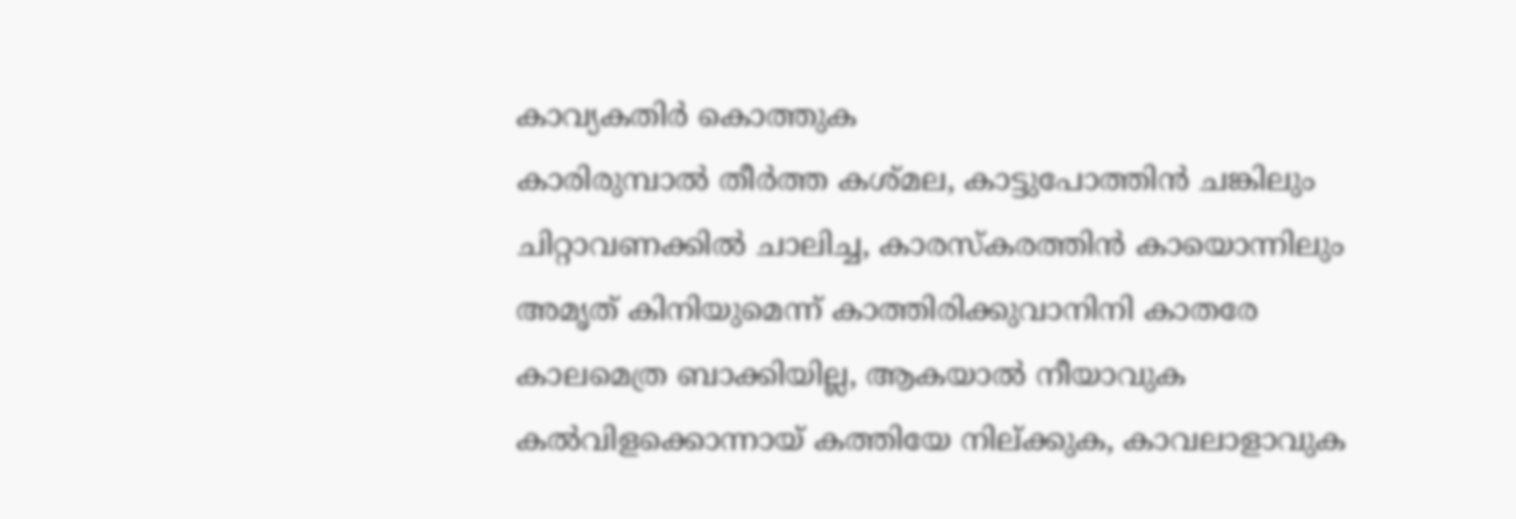കാവ്യകതിർ കൊത്തുക
കാരിരുമ്പാൽ തീർത്ത കശ്മല, കാട്ടുപോത്തിൻ ചങ്കിലും
ചിറ്റാവണക്കിൽ ചാലിച്ച, കാരസ്കരത്തിൻ കായൊന്നിലും
അമൃത് കിനിയുമെന്ന് കാത്തിരിക്കുവാനിനി കാതരേ
കാലമെത്ര ബാക്കിയില്ല, ആകയാൽ നീയാവുക
കൽവിളക്കൊന്നായ് കത്തിയേ നില്ക്കുക, കാവലാളാവുക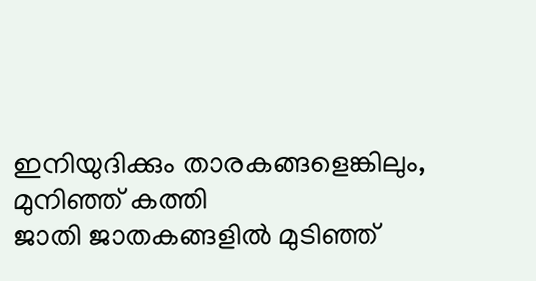ഇനിയുദിക്കും താരകങ്ങളെങ്കിലും, മുനിഞ്ഞ് കത്തി
ജാതി ജാതകങ്ങളിൽ മുടിഞ്ഞ്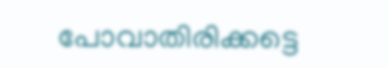പോവാതിരിക്കട്ടെ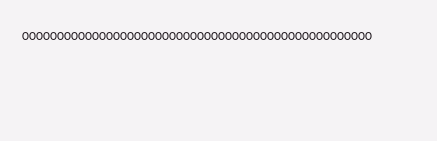00000000000000000000000000000000000000000000000000